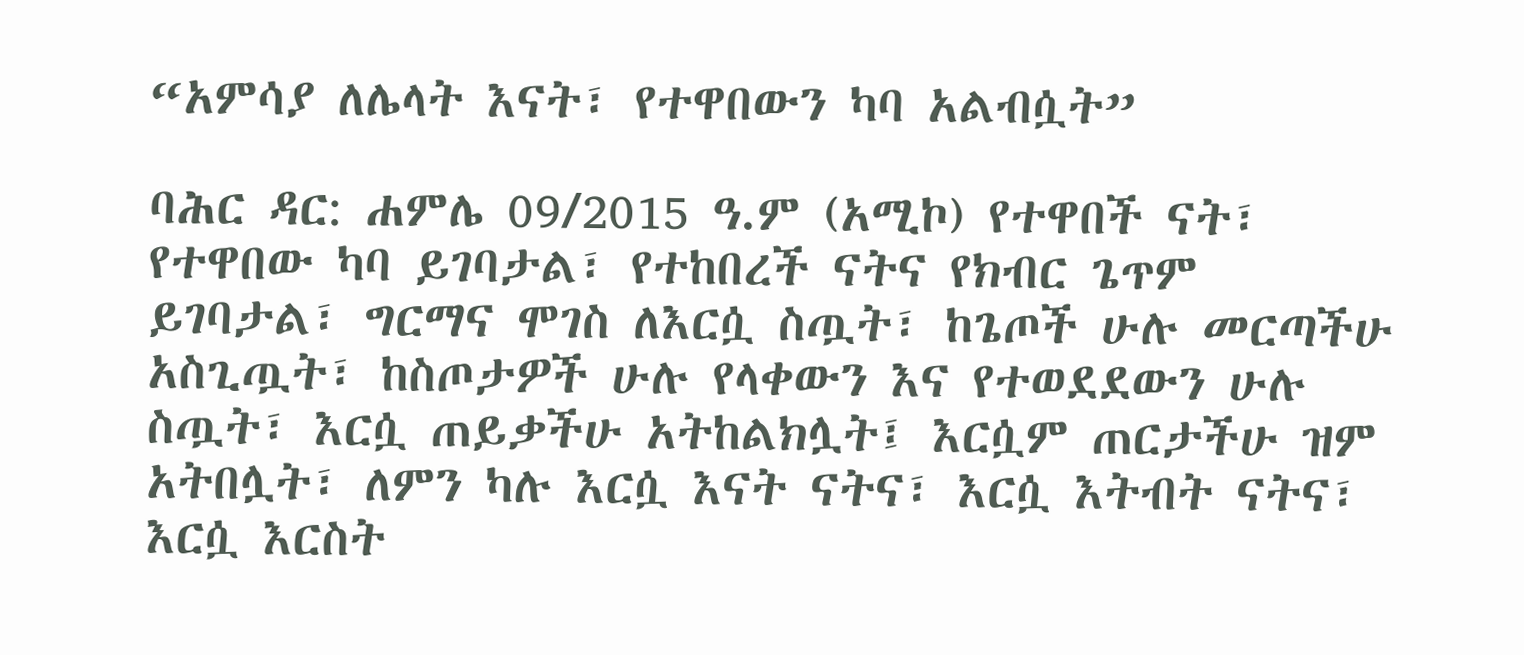“አምሳያ ለሌላት እናት፣ የተዋበውን ካባ አልብሷት”

ባሕር ዳር: ሐምሌ 09/2015 ዓ.ም (አሚኮ) የተዋበች ናት፣ የተዋበው ካባ ይገባታል፣ የተከበረች ናትና የክብር ጌጥም ይገባታል፣ ግርማና ሞገስ ለእርሷ ስጧት፣ ከጌጦች ሁሉ መርጣችሁ አስጊጧት፣ ከስጦታዎች ሁሉ የላቀውን እና የተወደደውን ሁሉ ስጧት፣ እርሷ ጠይቃችሁ አትከልክሏት፤ እርሷም ጠርታችሁ ዝም አትበሏት፣ ለምን ካሉ እርሷ እናት ናትና፣ እርሷ እትብት ናትና፣ እርሷ እርስት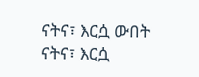ናትና፣ እርሷ ውበት ናትና፣ እርሷ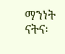ማንነት ናትና፡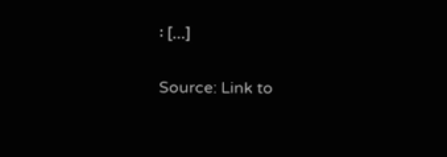፡ […]

Source: Link to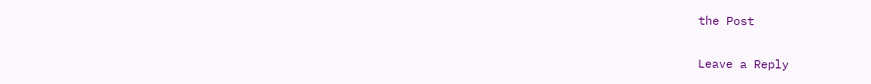the Post

Leave a Reply